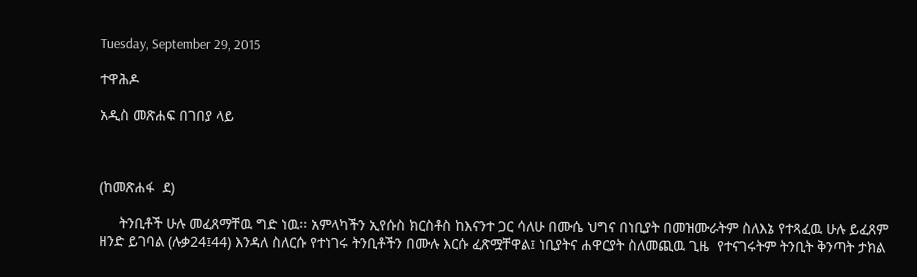Tuesday, September 29, 2015

ተዋሕዶ

አዲስ መጽሐፍ በገበያ ላይ



(ከመጽሐፋ  ደ)

     ትንቢቶች ሁሉ መፈጸማቸዉ ግድ ነዉ፡፡ አምላካችን ኢየሱስ ክርስቶስ ከእናንተ ጋር ሳለሁ በሙሴ ህግና በነቢያት በመዝሙራትም ስለእኔ የተጻፈዉ ሁሉ ይፈጸም ዘንድ ይገባል (ሉቃ24፤44) እንዳለ ስለርሱ የተነገሩ ትንቢቶችን በሙሉ እርሱ ፈጽሟቸዋል፤ ነቢያትና ሐዋርያት ስለመጪዉ ጊዜ  የተናገሩትም ትንቢት ቅንጣት ታክል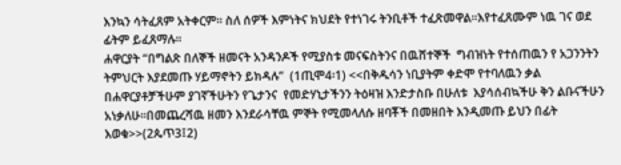እንኳን ሳትፈጸም አትቀርም፡፡ ስለ ሰዎች እምነትና ክህደት የተነገሩ ትንቢቶች ተፈጽመዋል፡፡እየተፈጸሙም ነዉ ገና ወደ ፊትም ይፈጸማሉ፡፡
ሐዋርያት “በግልጽ በለኞች ዘመናት አንዳንዶች የሚያስቱ መናፍስትንና በዉሸተኞች  ግብዝነት የተሰጠዉን የ አጋንንትን ትምህርት እያደመጡ ሃይማኖትን ይክዳሉ”  (1ጢሞ4፡1) <<በቅዱሳን ነቢያትም ቀድሞ የተባለዉን ቃል በሐዋርያቶቻችሁም ያገኛችሁትን የጌታንና  የመድሃኒታችንን ትዕዛዝ እንድታስቡ በሁለቱ  እያሳሰብኳችሁ ቅን ልቡናችሁን አነቃለሁ፡፡በመጨረሻዉ ዘመን እንደራሳቸዉ ምኞት የሚመላለሱ ዘባቾች በመዘበት እንዲመጡ ይህን በፊት እወቁ>>(2ጴጥ3፤2)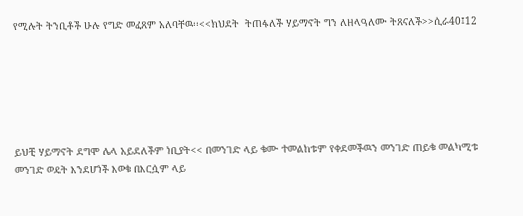የሚሉት ትንቢቶች ሁሉ የግድ መፈጸም አለባቸዉ፡፡<<ክህደት  ትጠፋለች ሃይማኖት ግን ለዘላዓለሙ ትጸናለች>>ሲራ40፤12






ይህቺ ሃይማኖት ደግሞ ሌላ አይደለችም ነቢያት<< በመንገድ ላይ ቁሙ ተመልከቱም የቀደመችዉን መንገድ ጠይቁ መልካሚቱ መንገድ ወዴት እንደሆነች እወቁ በእርሷም ላይ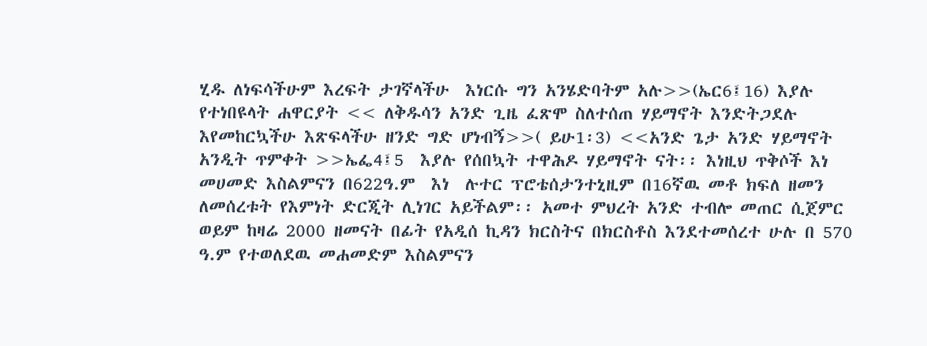ሂዱ ለነፍሳችሁም እረፍት ታገኛላችሁ  እነርሱ ግን አንሄድባትም አሉ>>(ኤር6፤16) እያሉ የተነበዩላት ሐዋርያት << ለቅዱሳን አንድ ጊዜ ፈጽሞ ስለተሰጠ ሃይማኖት እንድትጋደሉ እየመከርኳችሁ እጽፍላችሁ ዘንድ ግድ ሆነብኝ>>( ይሁ1፡3) <<አንድ ጌታ አንድ ሃይማኖት አንዲት ጥምቀት >>ኤፌ4፤5  እያሉ የሰበኳት ተዋሕዶ ሃይማኖት ናት፡፡ እነዚህ ጥቅሶች እነ መሀመድ እስልምናን በ622ዓ.ም  እነ  ሉተር ፕሮቴሰታንተኒዚም በ16ኛዉ መቶ ክፍለ ዘመን ለመሰረቱት የእምነት ድርጂት ሊነገር አይችልም፡፡ አመተ ምህረት አንድ ተብሎ መጠር ሲጀምር ወይም ከዛሬ 2000 ዘመናት በፊት የአዲሰ ኪዳን ክርስትና በክርስቶስ እንደተመሰረተ ሁሉ በ 570 ዓ.ም የተወለደዉ መሐመድም እስልምናን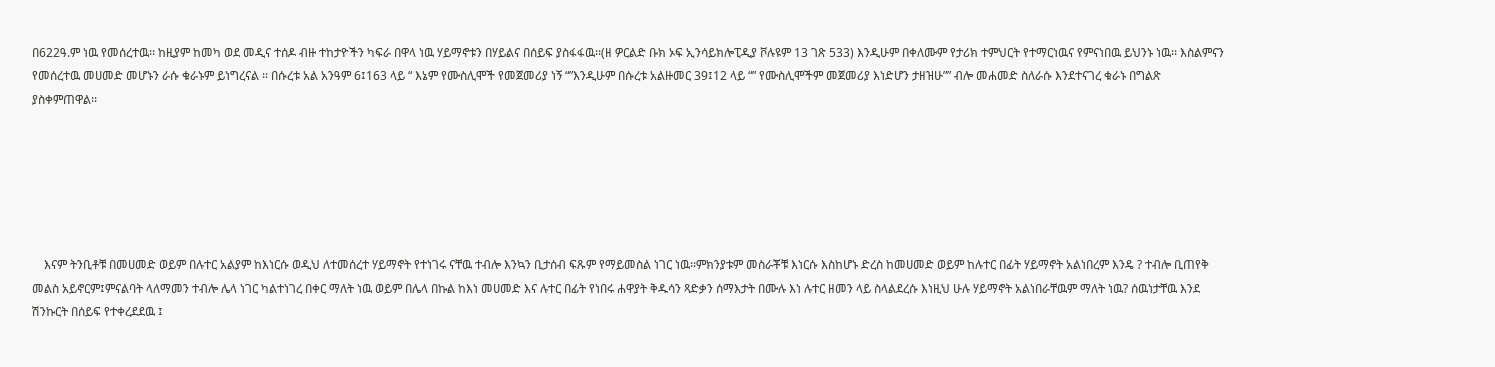በ622ዓ.ም ነዉ የመሰረተዉ፡፡ ከዚያም ከመካ ወደ መዲና ተሰዶ ብዙ ተከታዮችን ካፍራ በዋላ ነዉ ሃይማኖቱን በሃይልና በሰይፍ ያስፋፋዉ፡፡(ዘ ዎርልድ ቡክ ኦፍ ኢንሳይክሎፒዲያ ቮሉዩም 13 ገጽ 533) እንዲሁም በቀለሙም የታሪክ ተምህርት የተማርነዉና የምናነበዉ ይህንኑ ነዉ፡፡ እስልምናን የመሰረተዉ መሀመድ መሆኑን ራሱ ቁራኑም ይነግረናል ፡፡ በሱረቱ አል አንዓም 6፤163 ላይ “ እኔም የሙስሊሞች የመጀመሪያ ነኝ “”እንዲሁም በሱረቱ አልዙመር 39፤12 ላይ “” የሙስሊሞችም መጀመሪያ እነድሆን ታዘዝሁ”” ብሎ መሐመድ ስለራሱ እንደተናገረ ቁራኑ በግልጽ ያስቀምጠዋል፡፡






    እናም ትንቢቶቹ በመሀመድ ወይም በሉተር አልያም ከእነርሱ ወዲህ ለተመሰረተ ሃይማኖት የተነገሩ ናቸዉ ተብሎ እንኳን ቢታሰብ ፍጹም የማይመስል ነገር ነዉ፡፡ምክንያቱም መስራቾቹ እነርሱ እስከሆኑ ድረስ ከመሀመድ ወይም ከሉተር በፊት ሃይማኖት አልነበረም እንዴ ? ተብሎ ቢጠየቅ መልስ አይኖርም፤ምናልባት ላለማመን ተብሎ ሌላ ነገር ካልተነገረ በቀር ማለት ነዉ ወይም በሌላ በኩል ከእነ መሀመድ እና ሉተር በፊት የነበሩ ሐዋያት ቅዱሳን ጻድቃን ሰማእታት በሙሉ እነ ሉተር ዘመን ላይ ስላልደረሱ እነዚህ ሁሉ ሃይማኖት አልነበራቸዉም ማለት ነዉ? ሰዉነታቸዉ እንደ ሽንኩርት በሰይፍ የተቀረደደዉ ፤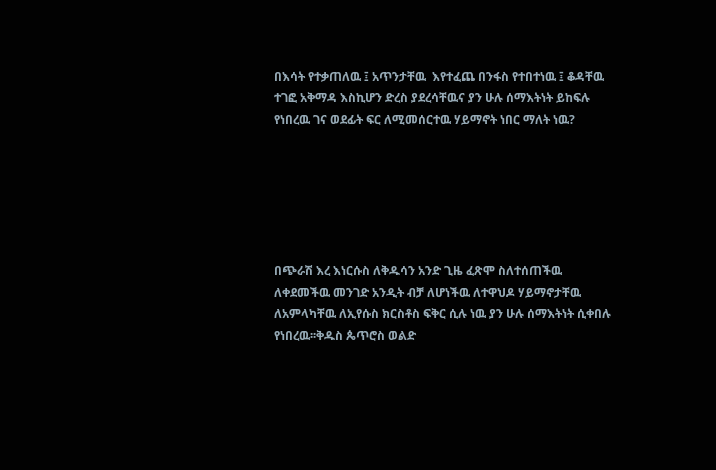በእሳት የተቃጠለዉ ፤ አጥንታቸዉ  እየተፈጨ በንፋስ የተበተነዉ ፤ ቆዳቸዉ ተገፎ አቅማዳ እስኪሆን ድረስ ያደረሳቸዉና ያን ሁሉ ሰማእትነት ይከፍሉ የነበረዉ ገና ወደፊት ፍር ለሚመሰርተዉ ሃይማኖት ነበር ማለት ነዉ?






በጭራሽ እረ እነርሱስ ለቅዱሳን አንድ ጊዜ ፈጽሞ ስለተሰጠችዉ ለቀደመችዉ መንገድ አንዲት ብቻ ለሆነችዉ ለተዋህዶ ሃይማኖታቸዉ ለአምላካቸዉ ለኢየሱስ ክርስቶስ ፍቅር ሲሉ ነዉ ያን ሁሉ ሰማእትነት ሲቀበሉ የነበረዉ፡፡ቅዱስ ጴጥሮስ ወልድ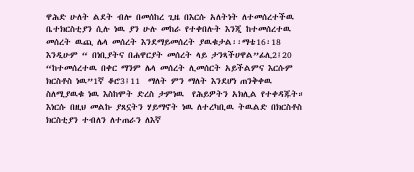ዋሕድ ሁለት ልደት ብሎ በመሰከረ ጊዜ በእርሱ አለትነት ለተመሰረተችዉ ቤተክርስቲያን ሲሉ ነዉ ያን ሁሉ መከራ የተቀበሉት እንጂ ከተመሰረተዉ መሰረት ዉጪ ሌላ መሰረት እንደማይመሰረት ያዉቁታል፡፡ማቴ16፡18  እንዲሁም “ በነቢያትና በሐዋርያት መሰረት ላይ ታንጻችሀዋል”ፊሊ2፤20 “ከተመሰረተዉ በቀር ማንም ሌላ መሰረት ሊመሰርት አይችልምና እርሱም ክርስቶስ ነዉ”1ኛ ቆሮ3፤11  ማለት ምን ማለት እንደሆነ ጠንቅቀዉ ስለሚያዉቁ ነዉ እስከሞት ድረስ ታምነዉ  የሕይዎትን አክሊል የተቀዳጁት።
እነርሱ በዚህ መልኩ ያጸኗትን ሃይማኖት ነዉ ለተረካቢዉ ትዉልድ በክርስቶስ ክርስቲያን ተብለን ለተጠራን ለእኛ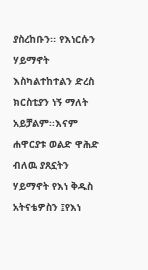ያስረከቡን፡፡ የእነርሱን  ሃይማኖት እስካልተከተልን ድረስ ክርስቲያን ነኝ ማለት አይቻልም፡፡እናም ሐዋርያቱ ወልድ ዋሕድ  ብለዉ ያጸኗትን ሃይማኖት የእነ ቅዱስ አትናቴዎስን ፤የእነ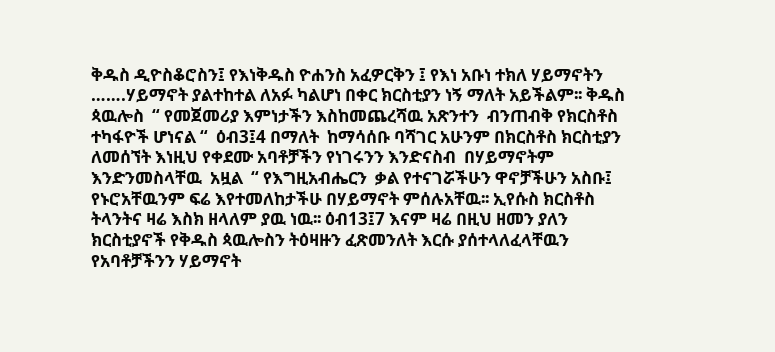ቅዱስ ዲዮስቆሮስን፤ የእነቅዱስ ዮሐንስ አፈዎርቅን ፤ የእነ አቡነ ተክለ ሃይማኖትን …….ሃይማኖት ያልተከተል ለአፉ ካልሆነ በቀር ክርስቲያን ነኝ ማለት አይችልም፡፡ ቅዱስ ጳዉሎስ  “ የመጀመሪያ እምነታችን እስከመጨረሻዉ አጽንተን  ብንጠብቅ የክርስቶስ ተካፋዮች ሆነናል “  ዕብ3፤4 በማለት  ከማሳሰቡ ባሻገር አሁንም በክርስቶስ ክርስቲያን ለመሰኘት እነዚህ የቀደሙ አባቶቻችን የነገሩንን እንድናስብ  በሃይማኖትም እንድንመስላቸዉ  አዟል  “ የእግዚአብሔርን  ቃል የተናገሯችሁን ዋኖቻችሁን አስቡ፤ የኑሮአቸዉንም ፍሬ እየተመለከታችሁ በሃይማኖት ምሰሉአቸዉ፡፡ ኢየሱስ ክርስቶስ ትላንትና ዛሬ እስክ ዘላለም ያዉ ነዉ፡፡ ዕብ13፤7 እናም ዛሬ በዚህ ዘመን ያለን ክርስቲያኖች የቅዱስ ጳዉሎስን ትዕዛዙን ፈጽመንለት እርሱ ያሰተላለፈላቸዉን የአባቶቻችንን ሃይማኖት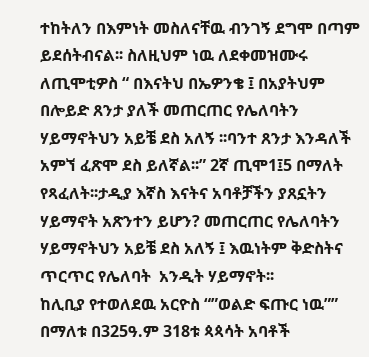ተከትለን በእምነት መስለናቸዉ ብንገኝ ደግሞ በጣም ይደሰትብናል፡፡ ስለዚህም ነዉ ለደቀመዝሙሩ ለጢሞቲዎስ “ በእናትህ በኤዎንቄ ፤ በአያትህም በሎይድ ጸንታ ያለች መጠርጠር የሌለባትን ሃይማኖትህን አይቼ ደስ አለኝ ፡፡ባንተ ጸንታ እንዳለች አምኘ ፈጽሞ ደስ ይለኛል፡፡” 2ኛ ጢሞ1፤5 በማለት የጻፈለት፡፡ታዲያ እኛስ እናትና አባቶቻችን ያጸኗትን ሃይማኖት አጽንተን ይሆን? መጠርጠር የሌለባትን ሃይማኖትህን አይቼ ደስ አለኝ ፤ እዉነትም ቅድስትና ጥርጥር የሌለባት  አንዲት ሃይማኖት፡፡
ከሊቢያ የተወለደዉ አርዮስ “”ወልድ ፍጡር ነዉ”” በማለቱ በ325ዓ.ም 318ቱ ጳጳሳት አባቶች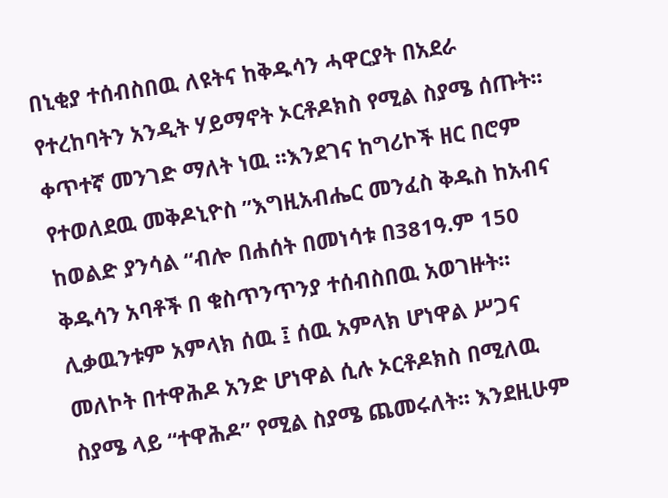በኒቂያ ተሰብስበዉ ለዩትና ከቅዱሳን ሓዋርያት በአደራ የተረከባትን አንዲት ሃይማኖት ኦርቶዶክስ የሚል ስያሜ ሰጡት፡፡ቀጥተኛ መንገድ ማለት ነዉ ፡፡እንደገና ከግሪኮች ዘር በሮም የተወለደዉ መቅዶኒዮስ ”እግዚአብሔር መንፈስ ቅዱስ ከአብና ከወልድ ያንሳል “ብሎ በሐሰት በመነሳቱ በ381ዓ.ም 150 ቅዱሳን አባቶች በ ቁስጥንጥንያ ተሰብስበዉ አወገዙት፡፡ሊቃዉንቱም አምላክ ሰዉ ፤ ሰዉ አምላክ ሆነዋል ሥጋና መለኮት በተዋሕዶ አንድ ሆነዋል ሲሉ ኦርቶዶክስ በሚለዉ ስያሜ ላይ “ተዋሕዶ” የሚል ስያሜ ጨመሩለት፡፡ እንደዚሁም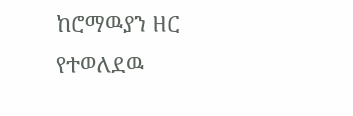ከሮማዉያን ዘር የተወለደዉ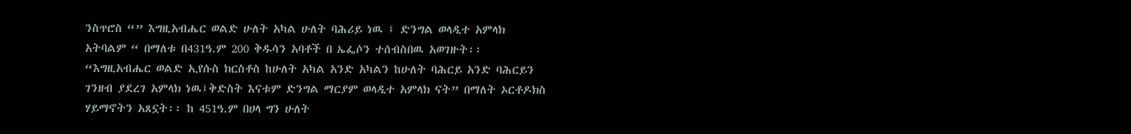ንስጥሮስ “” እግዚአብሔር ወልድ ሁለት አካል ሁለት ባሕሪይ ነዉ ፤ ድንግል ወላዲተ አምላክ አትባልም “ በማለቱ በ431ዓ.ም 200 ቅዱሳን አባቶች በ ኤፌሶን ተሰብስበዉ አወገዙት፡፡ “እግዚአብሔር ወልድ ኢየሱስ ክርስቶስ ከሁለት አካል አንድ አካልን ከሁለት ባሕርይ አንድ ባሕርይን ገንዘብ ያደረገ አምላክ ነዉ፤ቅድስት እናቱም ድንግል ማርያም ወላዲተ አምላክ ናት” በማለት ኦርቶዶክስ ሃይማኖትን አጸኗት፡፡ ከ 451ዓ.ም በሀላ ግን ሁለት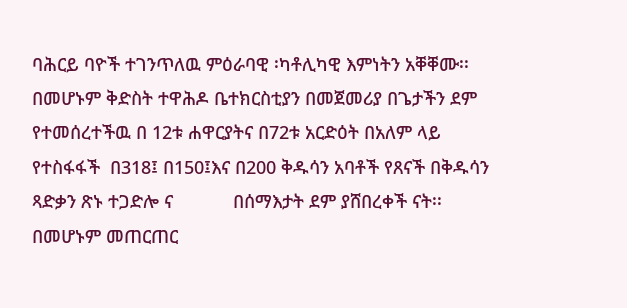ባሕርይ ባዮች ተገንጥለዉ ምዕራባዊ ፡ካቶሊካዊ እምነትን አቐቐሙ፡፡
በመሆኑም ቅድስት ተዋሕዶ ቤተክርስቲያን በመጀመሪያ በጌታችን ደም የተመሰረተችዉ በ 12ቱ ሐዋርያትና በ72ቱ አርድዕት በአለም ላይ የተስፋፋች  በ318፤ በ150፤እና በ200 ቅዱሳን አባቶች የጸናች በቅዱሳን ጻድቃን ጽኑ ተጋድሎ ና            በሰማእታት ደም ያሸበረቀች ናት፡፡በመሆኑም መጠርጠር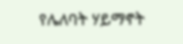የሌለባት ሃይማኖት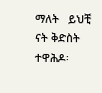ማለት   ይህቺ ናት ቅድስት ተዋሕዶ፡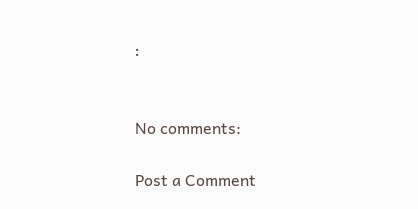፡


No comments:

Post a Comment